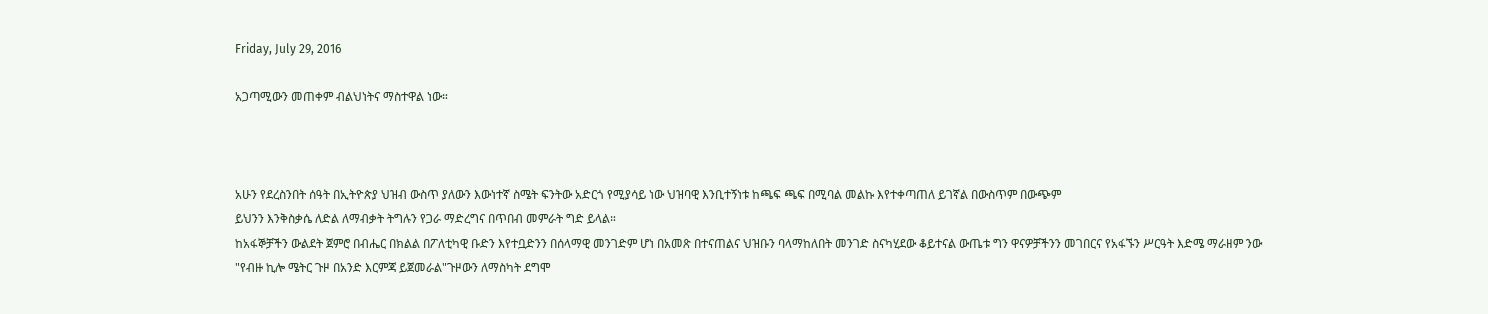Friday, July 29, 2016

አጋጣሚውን መጠቀም ብልህነትና ማስተዋል ነው።



አሁን የደረስንበት ሰዓት በኢትዮጵያ ህዝብ ውስጥ ያለውን እውነተኛ ስሜት ፍንትው አድርጎ የሚያሳይ ነው ህዝባዊ እንቢተኝነቱ ከጫፍ ጫፍ በሚባል መልኩ እየተቀጣጠለ ይገኛል በውስጥም በውጭም
ይህንን እንቅስቃሴ ለድል ለማብቃት ትግሉን የጋራ ማድረግና በጥበብ መምራት ግድ ይላል።
ከአፋኞቻችን ውልደት ጀምሮ በብሔር በክልል በፖለቲካዊ ቡድን እየተቧድንን በሰላማዊ መንገድም ሆነ በአመጽ በተናጠልና ህዝቡን ባላማከለበት መንገድ ስናካሂደው ቆይተናል ውጤቱ ግን ዋናዎቻችንን መገበርና የአፋኙን ሥርዓት እድሜ ማራዘም ንው
"የብዙ ኪሎ ሜትር ጉዞ በአንድ እርምጃ ይጀመራል"ጉዞውን ለማስካት ደግሞ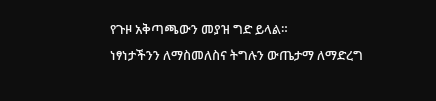የጉዞ አቅጣጫውን መያዝ ግድ ይላል።
ነፃነታችንን ለማስመለስና ትግሉን ውጤታማ ለማድረግ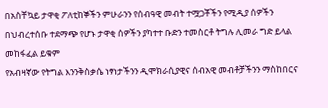በአስቸኳይ ታዋቂ ፖለቲከኞችን ምሁራንን የሰብዓዊ መብት ተሟጋቾችን የሚዲያ ሰዎችን በህብረተሰቡ ተደማጭ የሆኑ ታዋቂ ሰዎችን ያካተተ ቡድን ተመስርቶ ትግሉ ሊመራ ግድ ይላል መከፋፈል ይቁም
የአብዛኛው የትግል እንንቅስቃሴ ነፃነታችንን ዲሞክራሲያዊና ሰብአዊ መብቶቻችንን ማስከበርና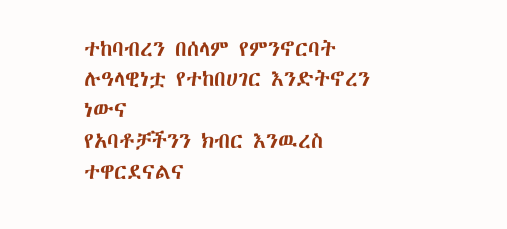ተከባብረን በሰላም የምንኖርባት ሉዓላዊነቷ የተከበሀገር እንድትኖረን ነውና
የአባቶቻችንን ክብር እንዉረስ ተዋርደናልና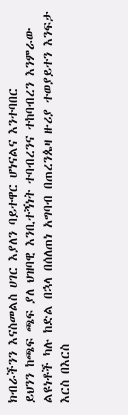ክብራችንን እናስመልስ ሀገር እያለን ባይተዋር ሆነናልና እንተባበር
ይህንን ከጫፍ ጫፍ ያለ ህዝባዊ እንቢተኝነት ተባብረንና ተከባብረን እንምራው ልዩነቶች ካሉ ከድል በኋላ በሰለጠነ አግባብ በጠረንጴዛ ዙሪያ ተወያይተን እንፍታ
እርስ በእርስ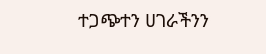ተጋጭተን ሀገራችንን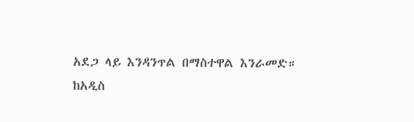አደጋ ላይ እንዳንጥል በማስተዋል እንራመድ።
ከአዲስ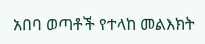አበባ ወጣቶች የተላከ መልእክት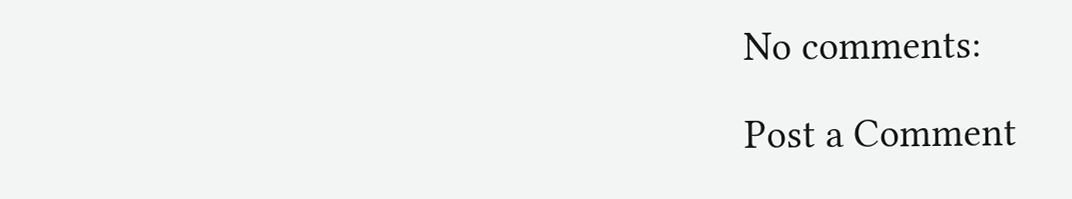No comments:

Post a Comment